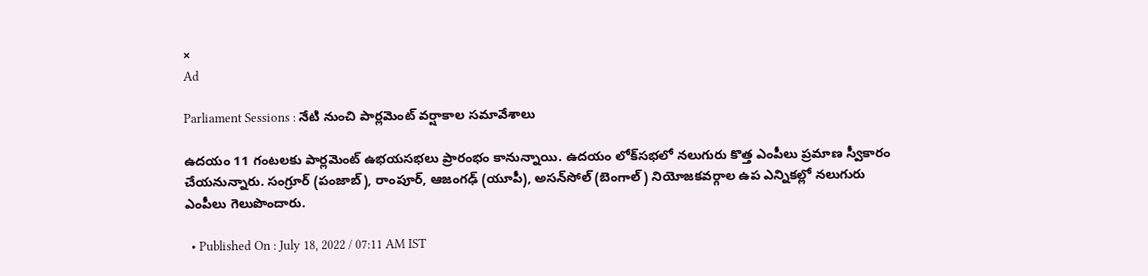×
Ad

Parliament Sessions : నేటి నుంచి పార్లమెంట్ వర్షాకాల సమావేశాలు

ఉదయం 11 గంటలకు పార్లమెంట్ ఉభయసభలు ప్రారంభం కానున్నాయి. ఉదయం లోక్‌సభలో నలుగురు కొత్త ఎంపీలు ప్రమాణ స్వీకారం చేయనున్నారు. సంగ్రూర్ (పంజాబ్), రాంపూర్, ఆజంగఢ్ (యూపీ), అసన్‌సోల్ (బెంగాల్) నియోజకవర్గాల ఉప ఎన్నికల్లో నలుగురు ఎంపీలు గెలుపొందారు.

  • Published On : July 18, 2022 / 07:11 AM IST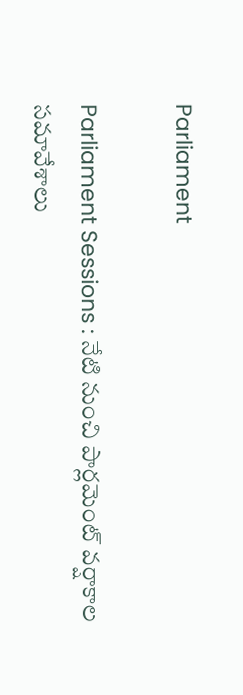Parliament

Parliament Sessions : నేటి నుంచి పార్లమెంట్ వర్షాకాల సమావేశాలు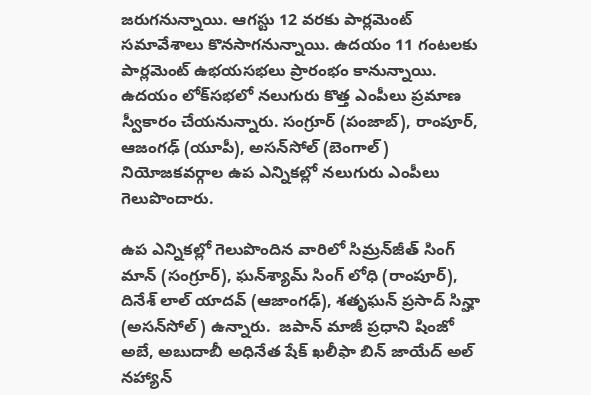జరుగనున్నాయి. ఆగస్టు 12 వరకు పార్లమెంట్ సమావేశాలు కొనసాగనున్నాయి. ఉదయం 11 గంటలకు పార్లమెంట్ ఉభయసభలు ప్రారంభం కానున్నాయి. ఉదయం లోక్‌సభలో నలుగురు కొత్త ఎంపీలు ప్రమాణ స్వీకారం చేయనున్నారు. సంగ్రూర్ (పంజాబ్), రాంపూర్, ఆజంగఢ్ (యూపీ), అసన్‌సోల్ (బెంగాల్) నియోజకవర్గాల ఉప ఎన్నికల్లో నలుగురు ఎంపీలు గెలుపొందారు.

ఉప ఎన్నికల్లో గెలుపొందిన వారిలో సిమ్రన్‌జీత్ సింగ్ మాన్ (సంగ్రూర్), ఘన్‌శ్యామ్ సింగ్ లోధి (రాంపూర్), దినేశ్ లాల్ యాదవ్ (ఆజాంగఢ్), శతృఘన్ ప్రసాద్ సిన్హా (అసన్‌సోల్) ఉన్నారు.  జపాన్ మాజీ ప్రధాని షింజో అబే, అబుదాబీ అధినేత షేక్ ఖలీఫా బిన్ జాయేద్ అల్ నహ్యాన్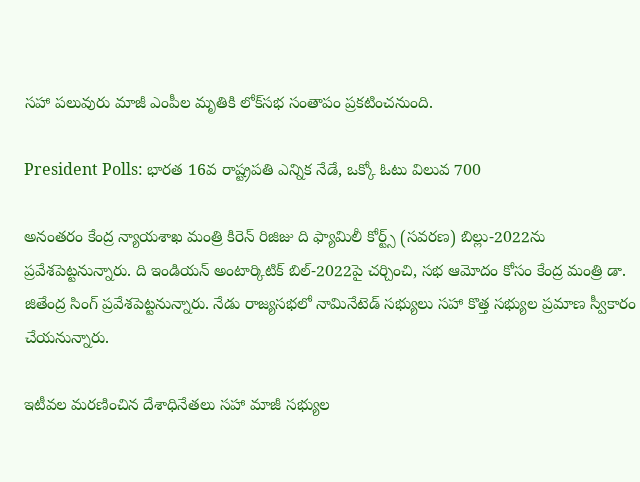సహా పలువురు మాజీ ఎంపీల మృతికి లోక్‌సభ సంతాపం ప్రకటించనుంది.

President Polls: భారత 16వ రాష్ట్రపతి ఎన్నిక నేడే, ఒక్కో ఓటు విలువ 700

అనంతరం కేంద్ర న్యాయశాఖ మంత్రి కిరెన్ రిజిజు ది ఫ్యామిలీ కోర్ట్స్ (సవరణ) బిల్లు-2022ను ప్రవేశపెట్టనున్నారు. ది ఇండియన్ అంటార్కిటిక్ బిల్-2022పై చర్చించి, సభ ఆమోదం కోసం కేంద్ర మంత్రి డా. జితేంద్ర సింగ్ ప్రవేశపెట్టనున్నారు. నేడు రాజ్యసభలో నామినేటెడ్ సభ్యులు సహా కొత్త సభ్యుల ప్రమాణ స్వీకారం చేయనున్నారు.

ఇటీవల మరణించిన దేశాధినేతలు సహా మాజీ సభ్యుల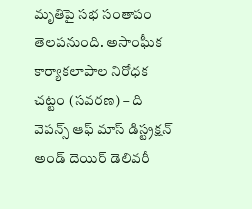మృతిపై సభ సంతాపం తెలపనుంది. అసాంఘీక కార్యాకలాపాల నిరోధక చట్టం (సవరణ) – ది వెపన్స్ ఆఫ్ మాస్ డిస్ట్రక్షన్ అండ్ దెయిర్ డెలివరీ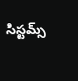సిస్టమ్స్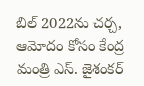బిల్ 2022ను చర్చ, ఆమోదం కోసం కేంద్ర మంత్రి ఎస్. జైశంకర్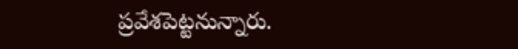ప్రవేశపెట్టనున్నారు.